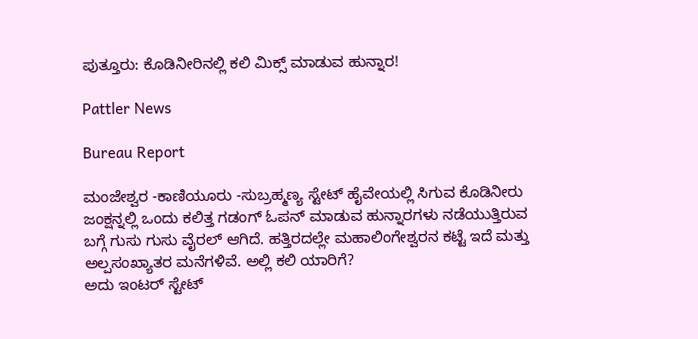ಪುತ್ತೂರು: ಕೊಡಿನೀರಿನಲ್ಲಿ ಕಲಿ ಮಿಕ್ಸ್ ಮಾಡುವ ಹುನ್ನಾರ!

Pattler News

Bureau Report

ಮಂಜೇಶ್ವರ -ಕಾಣಿಯೂರು -ಸುಬ್ರಹ್ಮಣ್ಯ ಸ್ಟೇಟ್ ಹೈವೇಯಲ್ಲಿ ಸಿಗುವ ಕೊಡಿನೀರು ಜಂಕ್ಷನ್ನಲ್ಲಿ ಒಂದು ಕಲಿತ್ತ ಗಡಂಗ್ ಓಪನ್ ಮಾಡುವ ಹುನ್ನಾರಗಳು ನಡೆಯುತ್ತಿರುವ ಬಗ್ಗೆ ಗುಸು ಗುಸು ವೈರಲ್ ಆಗಿದೆ. ಹತ್ತಿರದಲ್ಲೇ ಮಹಾಲಿಂಗೇಶ್ವರನ ಕಟ್ಟೆ ಇದೆ ಮತ್ತು ಅಲ್ಪಸಂಖ್ಯಾತರ ಮನೆಗಳಿವೆ. ಅಲ್ಲಿ ಕಲಿ ಯಾರಿಗೆ?
ಅದು ಇಂಟರ್ ಸ್ಟೇಟ್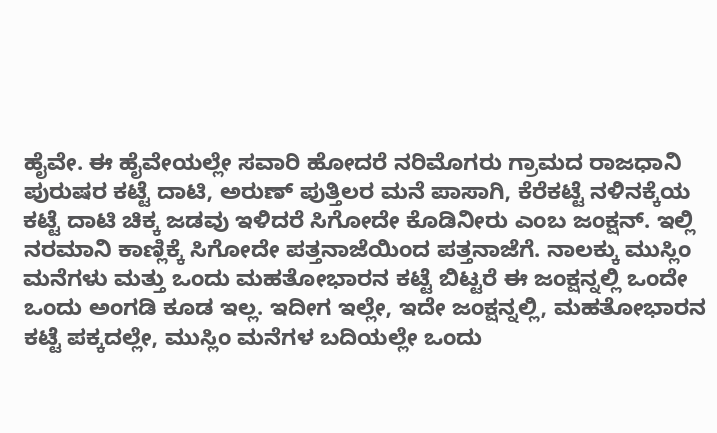ಹೈವೇ. ಈ ಹೈವೇಯಲ್ಲೇ ಸವಾರಿ ಹೋದರೆ ನರಿಮೊಗರು ಗ್ರಾಮದ ರಾಜಧಾನಿ ಪುರುಷರ ಕಟ್ಟೆ ದಾಟಿ, ಅರುಣ್ ಪುತ್ತಿಲರ ಮನೆ ಪಾಸಾಗಿ, ಕೆರೆಕಟ್ಟೆ ನಳಿನಕ್ಕೆಯ ಕಟ್ಟೆ ದಾಟಿ ಚಿಕ್ಕ ಜಡವು ಇಳಿದರೆ ಸಿಗೋದೇ ಕೊಡಿನೀರು ಎಂಬ ಜಂಕ್ಷನ್. ಇಲ್ಲಿ ನರಮಾನಿ ಕಾಣ್ಲಿಕ್ಕೆ ಸಿಗೋದೇ ಪತ್ತನಾಜೆಯಿಂದ ಪತ್ತನಾಜೆಗೆ. ನಾಲಕ್ಕು ಮುಸ್ಲಿಂ ಮನೆಗಳು ಮತ್ತು ಒಂದು ಮಹತೋಭಾರನ ಕಟ್ಟೆ ಬಿಟ್ಟರೆ ಈ ಜಂಕ್ಷನ್ನಲ್ಲಿ ಒಂದೇ ಒಂದು ಅಂಗಡಿ ಕೂಡ ಇಲ್ಲ. ಇದೀಗ ಇಲ್ಲೇ, ಇದೇ ಜಂಕ್ಷನ್ನಲ್ಲಿ, ಮಹತೋಭಾರನ ಕಟ್ಟೆ ಪಕ್ಕದಲ್ಲೇ, ಮುಸ್ಲಿಂ ಮನೆಗಳ ಬದಿಯಲ್ಲೇ ಒಂದು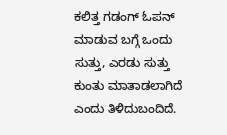ಕಲಿತ್ತ ಗಡಂಗ್ ಓಪನ್ ಮಾಡುವ ಬಗ್ಗೆ ಒಂದು ಸುತ್ತು, ಎರಡು ಸುತ್ತು ಕುಂತು ಮಾತಾಡಲಾಗಿದೆ ಎಂದು ತಿಳಿದುಬಂದಿದೆ.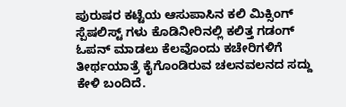ಪುರುಷರ ಕಟ್ಟೆಯ ಆಸುಪಾಸಿನ ಕಲಿ ಮಿಕ್ಸಿಂಗ್ ಸ್ಪೆಷಲಿಸ್ಟ್ ಗಳು ಕೊಡಿನೀರಿನಲ್ಲಿ ಕಲಿತ್ತ ಗಡಂಗ್ ಓಪನ್ ಮಾಡಲು ಕೆಲವೊಂದು ಕಚೇರಿಗಳಿಗೆ ತೀರ್ಥಯಾತ್ರೆ ಕೈಗೊಂಡಿರುವ ಚಲನವಲನದ ಸದ್ದು ಕೇಳಿ ಬಂದಿದೆ.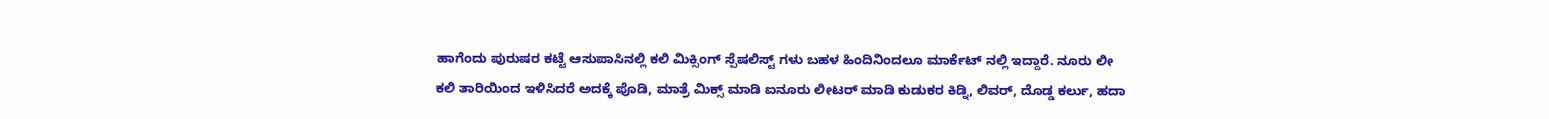ಹಾಗೆಂದು ಪುರುಷರ ಕಟ್ಟೆ ಆಸುಪಾಸಿನಲ್ಲಿ ಕಲಿ ಮಿಕ್ಸಿಂಗ್ ಸ್ಪೆಷಲಿಸ್ಟ್ ಗಳು ಬಹಳ ಹಿಂದಿನಿಂದಲೂ ಮಾರ್ಕೆಟ್ ನಲ್ಲಿ ಇದ್ದಾರೆ. ನೂರು ಲೀ ಕಲಿ ತಾರಿಯಿಂದ ಇಳಿಸಿದರೆ ಅದಕ್ಕೆ ಪೊಡಿ, ಮಾತ್ರೆ ಮಿಕ್ಸ್ ಮಾಡಿ ಐನೂರು ಲೀಟರ್ ಮಾಡಿ ಕುಡುಕರ ಕಿಡ್ನಿ, ಲಿವರ್, ದೊಡ್ಡ ಕರ್ಲು, ಹದಾ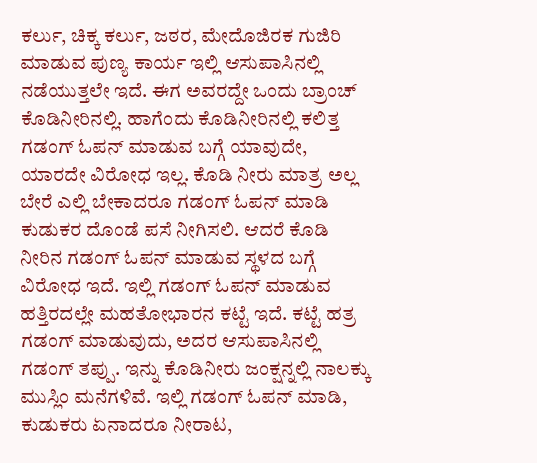ಕರ್ಲು, ಚಿಕ್ಕ ಕರ್ಲು, ಜಠರ, ಮೇದೊಜಿರಕ ಗುಜಿರಿ ಮಾಡುವ ಪುಣ್ಯ ಕಾರ್ಯ ಇಲ್ಲಿ ಆಸುಪಾಸಿನಲ್ಲಿ ನಡೆಯುತ್ತಲೇ ಇದೆ. ಈಗ ಅವರದ್ದೇ ಒಂದು ಬ್ರಾಂಚ್ ಕೊಡಿನೀರಿನಲ್ಲಿ. ಹಾಗೆಂದು ಕೊಡಿನೀರಿನಲ್ಲಿ ಕಲಿತ್ತ ಗಡಂಗ್ ಓಪನ್ ಮಾಡುವ ಬಗ್ಗೆ ಯಾವುದೇ, ಯಾರದೇ ವಿರೋಧ ಇಲ್ಲ. ಕೊಡಿ ನೀರು ಮಾತ್ರ ಅಲ್ಲ ಬೇರೆ ಎಲ್ಲಿ ಬೇಕಾದರೂ ಗಡಂಗ್ ಓಪನ್ ಮಾಡಿ ಕುಡುಕರ ದೊಂಡೆ ಪಸೆ ನೀಗಿಸಲಿ. ಆದರೆ ಕೊಡಿ ನೀರಿನ ಗಡಂಗ್ ಓಪನ್ ಮಾಡುವ ಸ್ಥಳದ ಬಗ್ಗೆ ವಿರೋಧ ಇದೆ. ಇಲ್ಲಿ ಗಡಂಗ್ ಓಪನ್ ಮಾಡುವ ಹತ್ತಿರದಲ್ಲೇ ಮಹತೋಭಾರನ ಕಟ್ಟೆ ಇದೆ. ಕಟ್ಟೆ ಹತ್ರ ಗಡಂಗ್ ಮಾಡುವುದು, ಅದರ ಆಸುಪಾಸಿನಲ್ಲಿ ಗಡಂಗ್ ತಪ್ಪು. ಇನ್ನು ಕೊಡಿನೀರು ಜಂಕ್ಷನ್ನಲ್ಲಿ ನಾಲಕ್ಕು ಮುಸ್ಲಿಂ ಮನೆಗಳಿವೆ. ಇಲ್ಲಿ ಗಡಂಗ್ ಓಪನ್ ಮಾಡಿ, ಕುಡುಕರು ಏನಾದರೂ ನೀರಾಟ,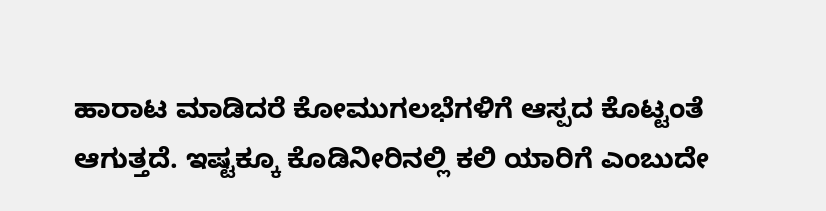ಹಾರಾಟ ಮಾಡಿದರೆ ಕೋಮುಗಲಭೆಗಳಿಗೆ ಆಸ್ಪದ ಕೊಟ್ಟಂತೆ ಆಗುತ್ತದೆ. ಇಷ್ಟಕ್ಕೂ ಕೊಡಿನೀರಿನಲ್ಲಿ ಕಲಿ ಯಾರಿಗೆ ಎಂಬುದೇ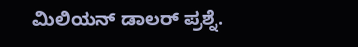ಮಿಲಿಯನ್ ಡಾಲರ್ ಪ್ರಶ್ನೆ.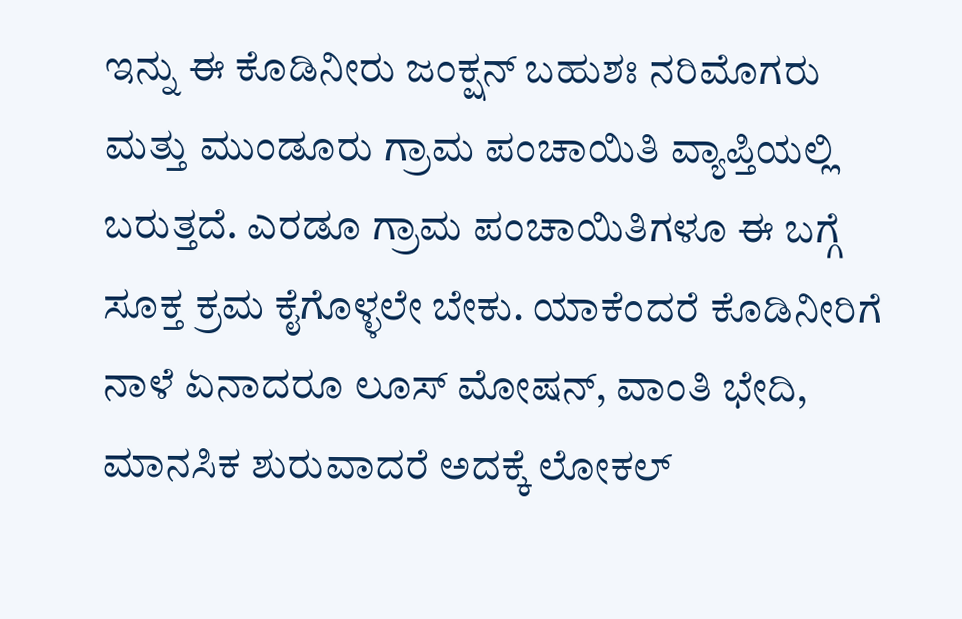ಇನ್ನು ಈ ಕೊಡಿನೀರು ಜಂಕ್ಷನ್ ಬಹುಶಃ ನರಿಮೊಗರು ಮತ್ತು ಮುಂಡೂರು ಗ್ರಾಮ ಪಂಚಾಯಿತಿ ವ್ಯಾಪ್ತಿಯಲ್ಲಿ ಬರುತ್ತದೆ. ಎರಡೂ ಗ್ರಾಮ ಪಂಚಾಯಿತಿಗಳೂ ಈ ಬಗ್ಗೆ ಸೂಕ್ತ ಕ್ರಮ ಕೈಗೊಳ್ಳಲೇ ಬೇಕು. ಯಾಕೆಂದರೆ ಕೊಡಿನೀರಿಗೆ ನಾಳೆ ಏನಾದರೂ ಲೂಸ್ ಮೋಷನ್, ವಾಂತಿ ಭೇದಿ, ಮಾನಸಿಕ ಶುರುವಾದರೆ ಅದಕ್ಕೆ ಲೋಕಲ್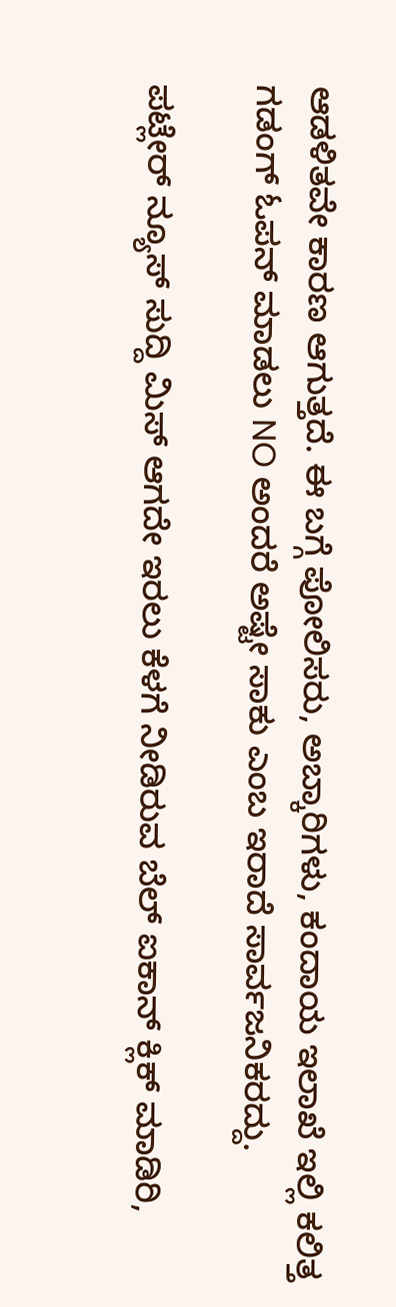ಆಡಳಿತವೇ ಕಾರಣ ಆಗುತ್ತದೆ. ಈ ಬಗ್ಗೆ ಪೋಲಿಸರು, ಅಬ್ಕಾರಿಗಳು, ಕಂದಾಯ ಇಲಾಖೆ ಇಲ್ಲಿ ಕಲಿತ್ತ ಗಡಂಗ್ ಓಪನ್ ಮಾಡಲು NO ಅಂದರೆ ಅಷ್ಟೇ ಸಾಕು ಎಂಬ ಇರಾದೆ ಸಾರ್ವಜನಿಕರದ್ದು.

ಪಟ್ಲೇರ್ ನ್ಯೂಸ್ ಸುದ್ದಿ ಮಿಸ್ ಆಗದೇ ಇರಲು ಕೆಳಗೆ ನೀಡಿರುವ ಬೆಲ್ ಐಕಾನ್ ಕ್ಲಿಕ್ ಮಾಡಿರಿ,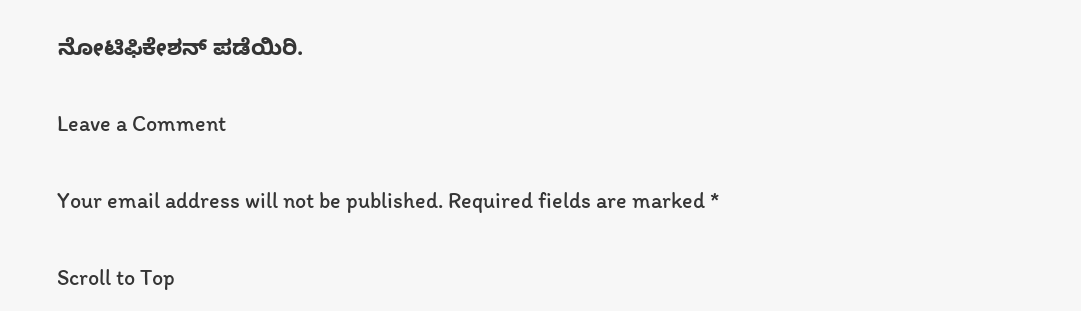ನೋಟಿಫಿಕೇಶನ್ ಪಡೆಯಿರಿ.

Leave a Comment

Your email address will not be published. Required fields are marked *

Scroll to Top